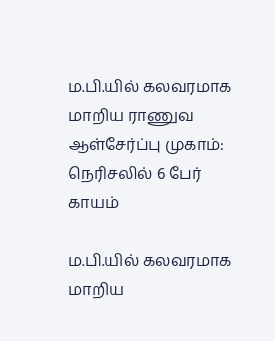ம.பி.யில் கலவரமாக மாறிய ராணுவ ஆள்சேர்ப்பு முகாம்: நெரிசலில் 6 பேர் காயம்

ம.பி.யில் கலவரமாக மாறிய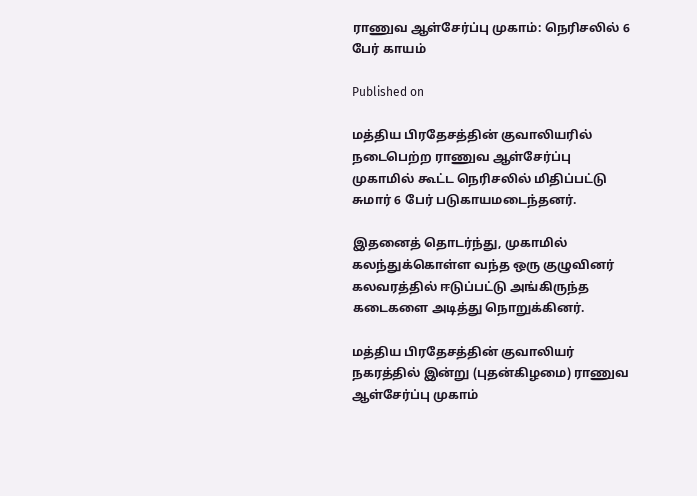ராணுவ ஆள்சேர்ப்பு முகாம்: நெரிசலில் 6 பேர் காயம்

Published on

மத்திய பிரதேசத்தின் குவாலியரில் நடைபெற்ற ராணுவ ஆள்சேர்ப்பு முகாமில் கூட்ட நெரிசலில் மிதிப்பட்டு சுமார் 6 பேர் படுகாயமடைந்தனர்.

இதனைத் தொடர்ந்து, முகாமில் கலந்துக்கொள்ள வந்த ஒரு குழுவினர் கலவரத்தில் ஈடுப்பட்டு அங்கிருந்த கடைகளை அடித்து நொறுக்கினர்.

மத்திய பிரதேசத்தின் குவாலியர் நகரத்தில் இன்று (புதன்கிழமை) ராணுவ ஆள்சேர்ப்பு முகாம்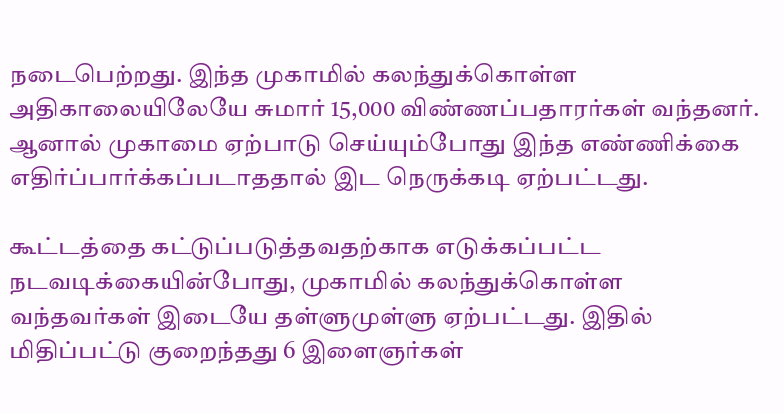நடைபெற்றது. இந்த முகாமில் கலந்துக்கொள்ள அதிகாலையிலேயே சுமார் 15,000 விண்ணப்பதாரர்கள் வந்தனர். ஆனால் முகாமை ஏற்பாடு செய்யும்போது இந்த எண்ணிக்கை எதிர்ப்பார்க்கப்படாததால் இட நெருக்கடி ஏற்பட்டது.

கூட்டத்தை கட்டுப்படுத்தவதற்காக எடுக்கப்பட்ட நடவடிக்கையின்போது, முகாமில் கலந்துக்கொள்ள வந்தவர்கள் இடையே தள்ளுமுள்ளு ஏற்பட்டது. இதில் மிதிப்பட்டு குறைந்தது 6 இளைஞர்கள்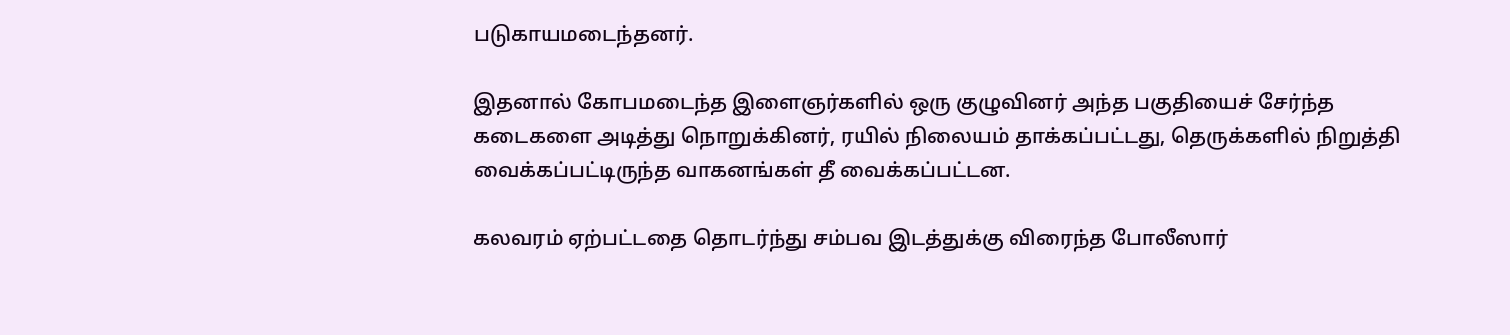படுகாயமடைந்தனர்.

இதனால் கோபமடைந்த இளைஞர்களில் ஒரு குழுவினர் அந்த பகுதியைச் சேர்ந்த கடைகளை அடித்து நொறுக்கினர், ரயில் நிலையம் தாக்கப்பட்டது, தெருக்களில் நிறுத்தி வைக்கப்பட்டிருந்த வாகனங்கள் தீ வைக்கப்பட்டன.

கலவரம் ஏற்பட்டதை தொடர்ந்து சம்பவ இடத்துக்கு விரைந்த போலீஸார்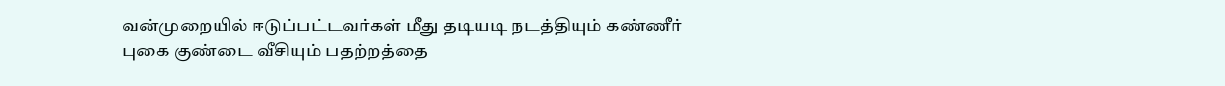வன்முறையில் ஈடுப்பட்டவர்கள் மீது தடியடி நடத்தியும் கண்ணீர் புகை குண்டை வீசியும் பதற்றத்தை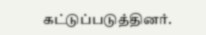கட்டுப்படுத்தினர்.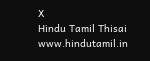X
Hindu Tamil Thisai
www.hindutamil.in